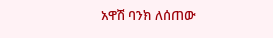አዋሽ ባንክ ለሰጠው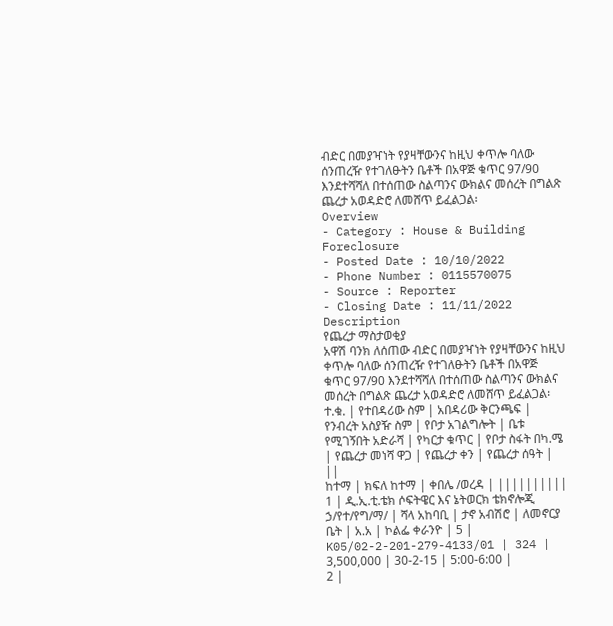ብድር በመያዣነት የያዛቸውንና ከዚህ ቀጥሎ ባለው ሰንጠረዥ የተገለፁትን ቤቶች በአዋጅ ቁጥር 97/90 እንደተሻሻለ በተሰጠው ስልጣንና ውክልና መሰረት በግልጽ ጨረታ አወዳድሮ ለመሸጥ ይፈልጋል፡
Overview
- Category : House & Building Foreclosure
- Posted Date : 10/10/2022
- Phone Number : 0115570075
- Source : Reporter
- Closing Date : 11/11/2022
Description
የጨረታ ማስታወቂያ
አዋሽ ባንክ ለሰጠው ብድር በመያዣነት የያዛቸውንና ከዚህ ቀጥሎ ባለው ሰንጠረዥ የተገለፁትን ቤቶች በአዋጅ ቁጥር 97/90 እንደተሻሻለ በተሰጠው ስልጣንና ውክልና መሰረት በግልጽ ጨረታ አወዳድሮ ለመሸጥ ይፈልጋል፡
ተ.ቁ. | የተበዳሪው ስም | አበዳሪው ቅርንጫፍ | የንብረት አስያዥ ስም | የቦታ አገልግሎት | ቤቱ የሚገኝበት አድራሻ | የካርታ ቁጥር | የቦታ ስፋት በካ.ሜ | የጨረታ መነሻ ዋጋ | የጨረታ ቀን | የጨረታ ሰዓት | ||
ከተማ | ክፍለ ከተማ | ቀበሌ /ወረዳ | ||||||||||
1 | ዲ.ኢ.ቲ.ቴክ ሶፍትዌር እና ኔትወርክ ቴክኖሎጂ ኃ/የተ/የግ/ማ/ | ሻላ አከባቢ | ታኖ አብሽሮ | ለመኖርያ ቤት | አ.አ | ኮልፌ ቀራንዮ | 5 | K05/02-2-201-279-4133/01 | 324 | 3,500,000 | 30-2-15 | 5:00-6:00 |
2 |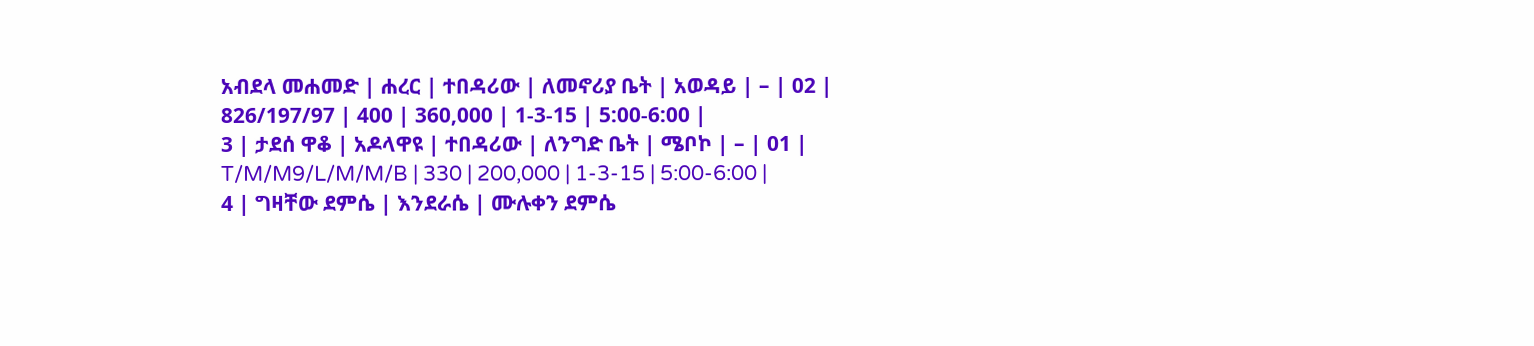አብደላ መሐመድ | ሐረር | ተበዳሪው | ለመኖሪያ ቤት | አወዳይ | – | 02 | 826/197/97 | 400 | 360,000 | 1-3-15 | 5:00-6:00 |
3 | ታደሰ ዋቆ | አዶላዋዩ | ተበዳሪው | ለንግድ ቤት | ሜቦኮ | – | 01 | T/M/M9/L/M/M/B | 330 | 200,000 | 1-3-15 | 5:00-6:00 |
4 | ግዛቸው ደምሴ | እንደራሴ | ሙሉቀን ደምሴ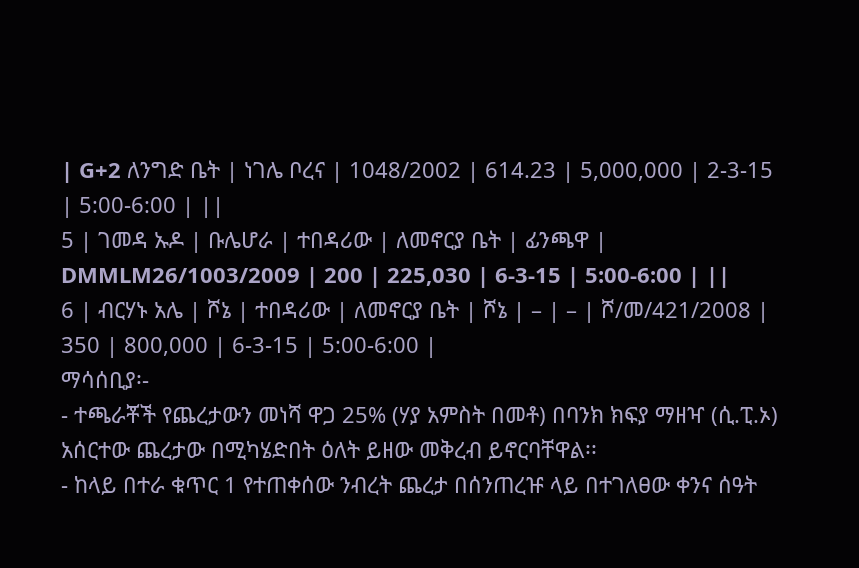| G+2 ለንግድ ቤት | ነገሌ ቦረና | 1048/2002 | 614.23 | 5,000,000 | 2-3-15 | 5:00-6:00 | ||
5 | ገመዳ ኡዶ | ቡሌሆራ | ተበዳሪው | ለመኖርያ ቤት | ፊንጫዋ | DMMLM26/1003/2009 | 200 | 225,030 | 6-3-15 | 5:00-6:00 | ||
6 | ብርሃኑ አሌ | ሾኔ | ተበዳሪው | ለመኖርያ ቤት | ሾኔ | – | – | ሾ/መ/421/2008 | 350 | 800,000 | 6-3-15 | 5:00-6:00 |
ማሳሰቢያ፡-
- ተጫራቾች የጨረታውን መነሻ ዋጋ 25% (ሃያ አምስት በመቶ) በባንክ ክፍያ ማዘዣ (ሲ.ፒ.ኦ) አሰርተው ጨረታው በሚካሄድበት ዕለት ይዘው መቅረብ ይኖርባቸዋል፡፡
- ከላይ በተራ ቁጥር 1 የተጠቀሰው ንብረት ጨረታ በሰንጠረዡ ላይ በተገለፀው ቀንና ሰዓት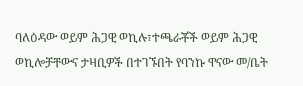ባለዕዳው ወይም ሕጋዊ ወኪሉ፣ተጫራቾች ወይም ሕጋዊ ወኪሎቻቸውና ታዛቢዎች በተገኙበት የባንኩ ዋናው መ/ቤት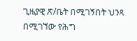ጊዜያዊ ጽ/ቤት በሚገኝበት ህንጻ በሚገኘው የሕግ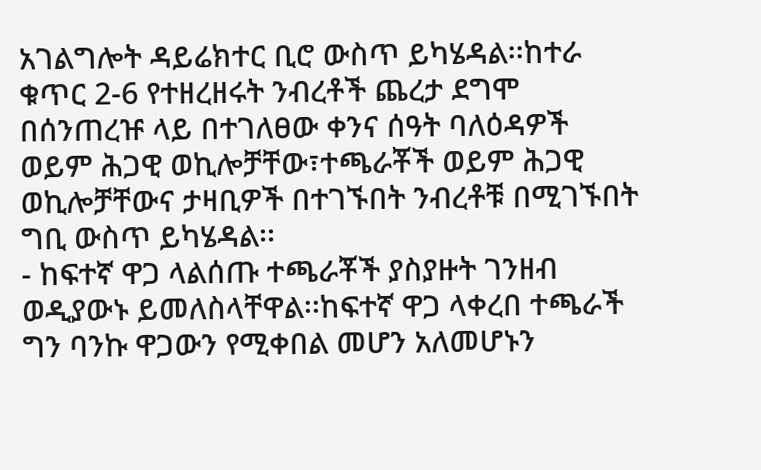አገልግሎት ዳይሬክተር ቢሮ ውስጥ ይካሄዳል፡፡ከተራ ቁጥር 2-6 የተዘረዘሩት ንብረቶች ጨረታ ደግሞ በሰንጠረዡ ላይ በተገለፀው ቀንና ሰዓት ባለዕዳዎች ወይም ሕጋዊ ወኪሎቻቸው፣ተጫራቾች ወይም ሕጋዊ ወኪሎቻቸውና ታዛቢዎች በተገኙበት ንብረቶቹ በሚገኙበት ግቢ ውስጥ ይካሄዳል፡፡
- ከፍተኛ ዋጋ ላልሰጡ ተጫራቾች ያስያዙት ገንዘብ ወዲያውኑ ይመለስላቸዋል፡፡ከፍተኛ ዋጋ ላቀረበ ተጫራች ግን ባንኩ ዋጋውን የሚቀበል መሆን አለመሆኑን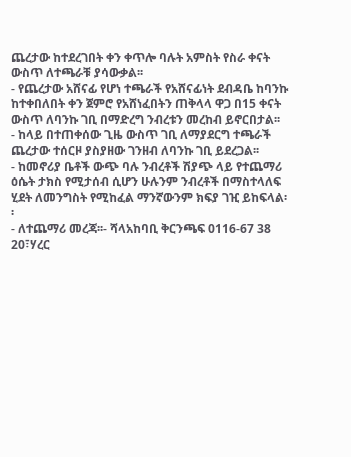ጨረታው ከተደረገበት ቀን ቀጥሎ ባሉት አምስት የስራ ቀናት ውስጥ ለተጫራቹ ያሳውቃል፡፡
- የጨረታው አሸናፊ የሆነ ተጫራች የአሸናፊነት ደብዳቤ ከባንኩ ከተቀበለበት ቀን ጀምሮ የአሸነፈበትን ጠቅላላ ዋጋ በ15 ቀናት ውስጥ ለባንኩ ገቢ በማድረግ ንብረቱን መረከብ ይኖርበታል፡፡
- ከላይ በተጠቀሰው ጊዜ ውስጥ ገቢ ለማያደርግ ተጫራች ጨረታው ተሰርዞ ያስያዘው ገንዘብ ለባንኩ ገቢ ይደረጋል፡፡
- ከመኖሪያ ቤቶች ውጭ ባሉ ንብረቶች ሽያጭ ላይ የተጨማሪ ዕሴት ታክስ የሚታሰብ ሲሆን ሁሉንም ንብረቶች በማስተላለፍ ሂደት ለመንግስት የሚከፈል ማንኛውንም ክፍያ ገዢ ይከፍላል፡፡
- ለተጨማሪ መረጃ፡፡- ሻላአከባቢ ቅርንጫፍ 0116-67 38 20፣ሃረር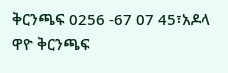ቅርንጫፍ 0256 -67 07 45፣አዶላ ዋዮ ቅርንጫፍ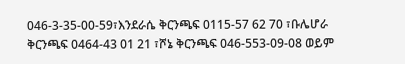046-3-35-00-59፣እንደራሴ ቅርንጫፍ 0115-57 62 70 ፣ቡሌሆራ ቅርንጫፍ 0464-43 01 21 ፣ሾኔ ቅርንጫፍ 046-553-09-08 ወይም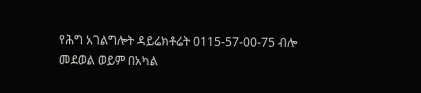የሕግ አገልግሎት ዳይሬክቶሬት 0115-57-00-75 ብሎ መደወል ወይም በአካል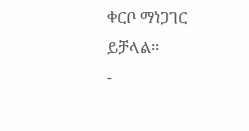ቀርቦ ማነጋገር ይቻላል፡፡
-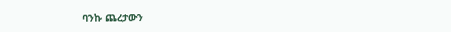ባንኩ ጨረታውን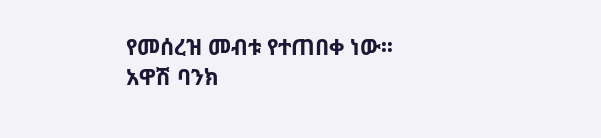የመሰረዝ መብቱ የተጠበቀ ነው፡፡
አዋሽ ባንክ